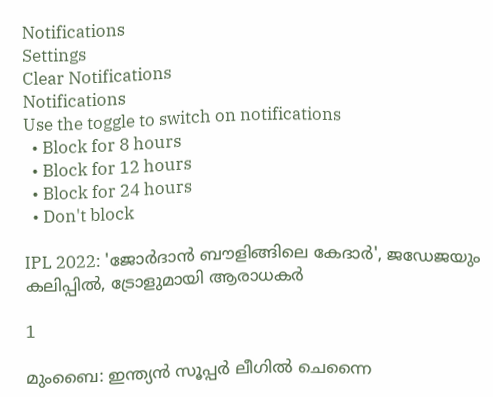Notifications
Settings
Clear Notifications
Notifications
Use the toggle to switch on notifications
  • Block for 8 hours
  • Block for 12 hours
  • Block for 24 hours
  • Don't block

IPL 2022: 'ജോര്‍ദാന്‍ ബൗളിങ്ങിലെ കേദാര്‍', ജഡേജയും കലിപ്പില്‍, ട്രോളുമായി ആരാധകര്‍

1

മുംബൈ: ഇന്ത്യന്‍ സൂപ്പര്‍ ലീഗില്‍ ചെന്നൈ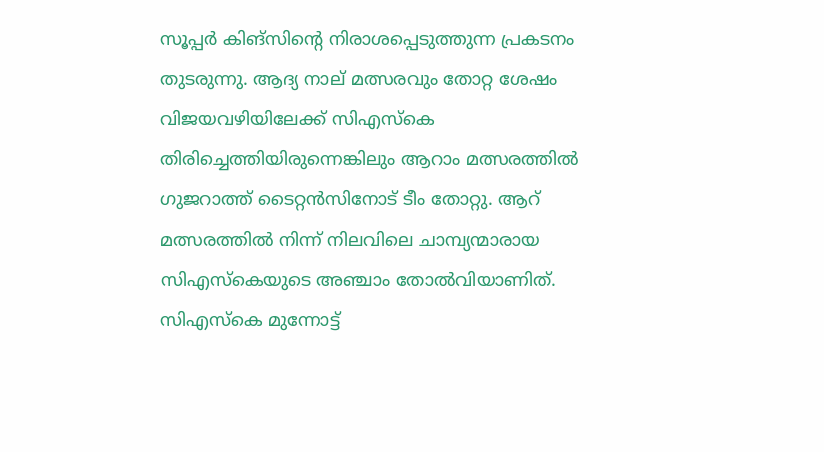സൂപ്പര്‍ കിങ്‌സിന്റെ നിരാശപ്പെടുത്തുന്ന പ്രകടനം തുടരുന്നു. ആദ്യ നാല് മത്സരവും തോറ്റ ശേഷം വിജയവഴിയിലേക്ക് സിഎസ്‌കെ തിരിച്ചെത്തിയിരുന്നെങ്കിലും ആറാം മത്സരത്തില്‍ ഗുജറാത്ത് ടൈറ്റന്‍സിനോട് ടീം തോറ്റു. ആറ് മത്സരത്തില്‍ നിന്ന് നിലവിലെ ചാമ്പ്യന്മാരായ സിഎസ്‌കെയുടെ അഞ്ചാം തോല്‍വിയാണിത്. സിഎസ്‌കെ മുന്നോട്ട്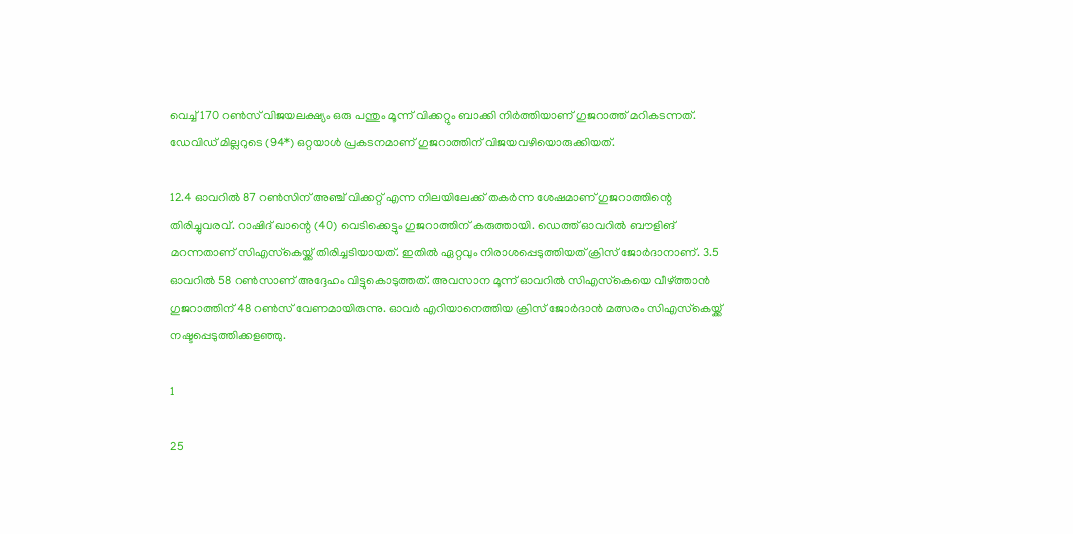വെച്ച് 170 റണ്‍സ് വിജയലക്ഷ്യം ഒരു പന്തും മൂന്ന് വിക്കറ്റും ബാക്കി നിര്‍ത്തിയാണ് ഗുജറാത്ത് മറികടന്നത്. ഡേവിഡ് മില്ലറുടെ (94*) ഒറ്റയാള്‍ പ്രകടനമാണ് ഗുജറാത്തിന് വിജയവഴിയൊരുക്കിയത്.

12.4 ഓവറില്‍ 87 റണ്‍സിന് അഞ്ച് വിക്കറ്റ് എന്ന നിലയിലേക്ക് തകര്‍ന്ന ശേഷമാണ് ഗുജറാത്തിന്റെ തിരിച്ചുവരവ്. റാഷിദ് ഖാന്റെ (40) വെടിക്കെട്ടും ഗുജറാത്തിന് കരുത്തായി. ഡെത്ത് ഓവറില്‍ ബൗളിങ് മറന്നതാണ് സിഎസ്‌കെയ്ക്ക് തിരിച്ചടിയായത്. ഇതില്‍ ഏറ്റവും നിരാശപ്പെടുത്തിയത് ക്രിസ് ജോര്‍ദാനാണ്. 3.5 ഓവറില്‍ 58 റണ്‍സാണ് അദ്ദേഹം വിട്ടുകൊടുത്തത്. അവസാന മൂന്ന് ഓവറില്‍ സിഎസ്‌കെയെ വീഴ്ത്താന്‍ ഗുജറാത്തിന് 48 റണ്‍സ് വേണമായിരുന്നു. ഓവര്‍ എറിയാനെത്തിയ ക്രിസ് ജോര്‍ദാന്‍ മത്സരം സിഎസ്‌കെയ്ക്ക് നഷ്ടപ്പെടുത്തിക്കളഞ്ഞു.

1

25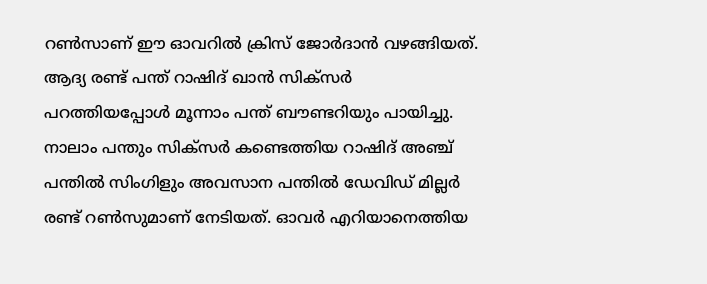റണ്‍സാണ് ഈ ഓവറില്‍ ക്രിസ് ജോര്‍ദാന്‍ വഴങ്ങിയത്. ആദ്യ രണ്ട് പന്ത് റാഷിദ് ഖാന്‍ സിക്‌സര്‍ പറത്തിയപ്പോള്‍ മൂന്നാം പന്ത് ബൗണ്ടറിയും പായിച്ചു. നാലാം പന്തും സിക്‌സര്‍ കണ്ടെത്തിയ റാഷിദ് അഞ്ച് പന്തില്‍ സിംഗിളും അവസാന പന്തില്‍ ഡേവിഡ് മില്ലര്‍ രണ്ട് റണ്‍സുമാണ് നേടിയത്. ഓവര്‍ എറിയാനെത്തിയ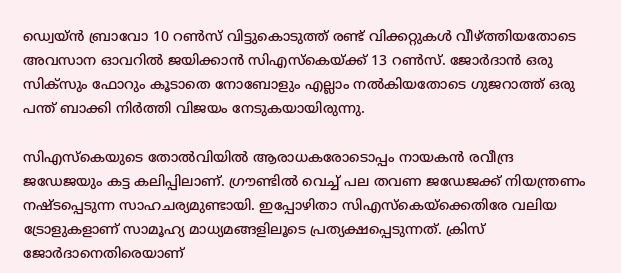ഡ്വെയ്ന്‍ ബ്രാവോ 10 റണ്‍സ് വിട്ടുകൊടുത്ത് രണ്ട് വിക്കറ്റുകള്‍ വീഴ്ത്തിയതോടെ അവസാന ഓവറില്‍ ജയിക്കാന്‍ സിഎസ്‌കെയ്ക്ക് 13 റണ്‍സ്. ജോര്‍ദാന്‍ ഒരു സിക്‌സും ഫോറും കൂടാതെ നോബോളും എല്ലാം നല്‍കിയതോടെ ഗുജറാത്ത് ഒരു പന്ത് ബാക്കി നിര്‍ത്തി വിജയം നേടുകയായിരുന്നു.

സിഎസ്‌കെയുടെ തോല്‍വിയില്‍ ആരാധകരോടൊപ്പം നായകന്‍ രവീന്ദ്ര ജഡേജയും കട്ട കലിപ്പിലാണ്. ഗ്രൗണ്ടില്‍ വെച്ച് പല തവണ ജഡേജക്ക് നിയന്ത്രണം നഷ്ടപ്പെടുന്ന സാഹചര്യമുണ്ടായി. ഇപ്പോഴിതാ സിഎസ്‌കെയ്‌ക്കെതിരേ വലിയ ട്രോളുകളാണ് സാമൂഹ്യ മാധ്യമങ്ങളിലൂടെ പ്രത്യക്ഷപ്പെടുന്നത്. ക്രിസ് ജോര്‍ദാനെതിരെയാണ്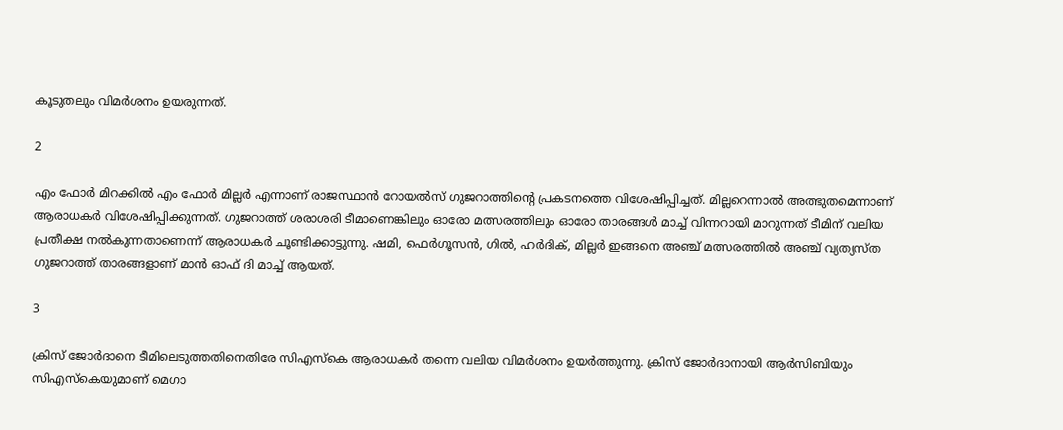കൂടുതലും വിമര്‍ശനം ഉയരുന്നത്.

2

എം ഫോര്‍ മിറക്കില്‍ എം ഫോര്‍ മില്ലര്‍ എന്നാണ് രാജസ്ഥാന്‍ റോയല്‍സ് ഗുജറാത്തിന്റെ പ്രകടനത്തെ വിശേഷിപ്പിച്ചത്. മില്ലറെന്നാല്‍ അത്ഭുതമെന്നാണ് ആരാധകര്‍ വിശേഷിപ്പിക്കുന്നത്. ഗുജറാത്ത് ശരാശരി ടീമാണെങ്കിലും ഓരോ മത്സരത്തിലും ഓരോ താരങ്ങള്‍ മാച്ച് വിന്നറായി മാറുന്നത് ടീമിന് വലിയ പ്രതീക്ഷ നല്‍കുന്നതാണെന്ന് ആരാധകര്‍ ചൂണ്ടിക്കാട്ടുന്നു. ഷമി, ഫെര്‍ഗൂസന്‍, ഗില്‍, ഹര്‍ദിക്, മില്ലര്‍ ഇങ്ങനെ അഞ്ച് മത്സരത്തില്‍ അഞ്ച് വ്യത്യസ്ത ഗുജറാത്ത് താരങ്ങളാണ് മാന്‍ ഓഫ് ദി മാച്ച് ആയത്.

3

ക്രിസ് ജോര്‍ദാനെ ടീമിലെടുത്തതിനെതിരേ സിഎസ്‌കെ ആരാധകര്‍ തന്നെ വലിയ വിമര്‍ശനം ഉയര്‍ത്തുന്നു. ക്രിസ് ജോര്‍ദാനായി ആര്‍സിബിയും സിഎസ്‌കെയുമാണ് മെഗാ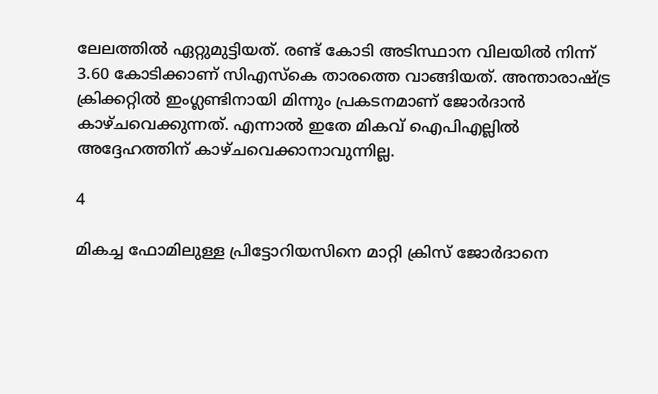ലേലത്തില്‍ ഏറ്റുമുട്ടിയത്. രണ്ട് കോടി അടിസ്ഥാന വിലയില്‍ നിന്ന് 3.60 കോടിക്കാണ് സിഎസ്‌കെ താരത്തെ വാങ്ങിയത്. അന്താരാഷ്ട്ര ക്രിക്കറ്റില്‍ ഇംഗ്ലണ്ടിനായി മിന്നും പ്രകടനമാണ് ജോര്‍ദാന്‍ കാഴ്ചവെക്കുന്നത്. എന്നാല്‍ ഇതേ മികവ് ഐപിഎല്ലില്‍ അദ്ദേഹത്തിന് കാഴ്ചവെക്കാനാവുന്നില്ല.

4

മികച്ച ഫോമിലുള്ള പ്രിട്ടോറിയസിനെ മാറ്റി ക്രിസ് ജോര്‍ദാനെ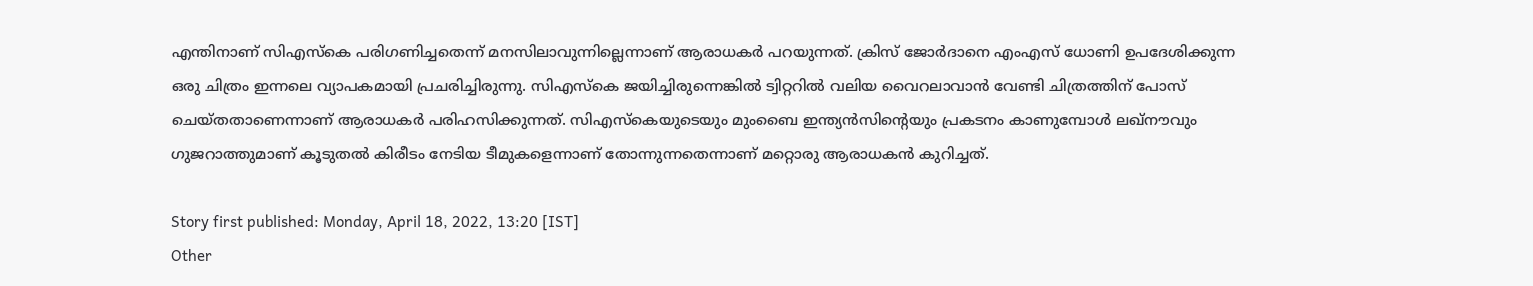എന്തിനാണ് സിഎസ്‌കെ പരിഗണിച്ചതെന്ന് മനസിലാവുന്നില്ലെന്നാണ് ആരാധകര്‍ പറയുന്നത്. ക്രിസ് ജോര്‍ദാനെ എംഎസ് ധോണി ഉപദേശിക്കുന്ന ഒരു ചിത്രം ഇന്നലെ വ്യാപകമായി പ്രചരിച്ചിരുന്നു. സിഎസ്‌കെ ജയിച്ചിരുന്നെങ്കില്‍ ട്വിറ്ററില്‍ വലിയ വൈറലാവാന്‍ വേണ്ടി ചിത്രത്തിന് പോസ് ചെയ്തതാണെന്നാണ് ആരാധകര്‍ പരിഹസിക്കുന്നത്. സിഎസ്‌കെയുടെയും മുംബൈ ഇന്ത്യന്‍സിന്റെയും പ്രകടനം കാണുമ്പോള്‍ ലഖ്‌നൗവും ഗുജറാത്തുമാണ് കൂടുതല്‍ കിരീടം നേടിയ ടീമുകളെന്നാണ് തോന്നുന്നതെന്നാണ് മറ്റൊരു ആരാധകന്‍ കുറിച്ചത്.

Story first published: Monday, April 18, 2022, 13:20 [IST]
Other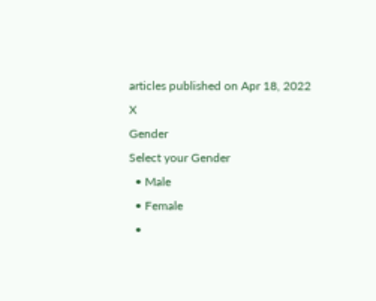articles published on Apr 18, 2022
X
Gender
Select your Gender
  • Male
  • Female
  •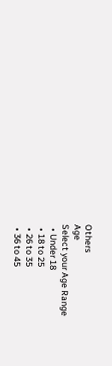Others
Age
Select your Age Range
  • Under 18
  • 18 to 25
  • 26 to 35
  • 36 to 45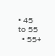• 45 to 55
  • 55+